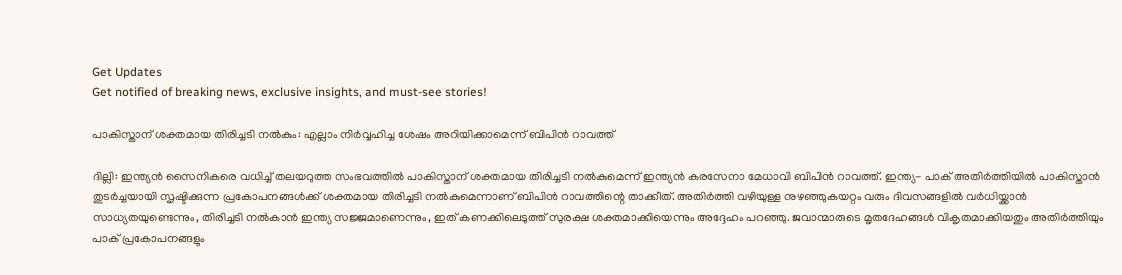Get Updates
Get notified of breaking news, exclusive insights, and must-see stories!

പാകിസ്താന് ശക്തമായ തിരിച്ചടി നൽകും: എല്ലാം നിർവ്വഹിച്ച ശേഷം അറിയിക്കാമെന്ന് ബിപിന്‍ റാവത്ത്

ദില്ലി: ഇന്ത്യൻ സൈനികരെ വധിച്ച് തലയറുത്ത സംഭവത്തിൽ പാകിസ്താന് ശക്തമായ തിരിച്ചടി നൽകുമെന്ന് ഇന്ത്യൻ കരസേനാ മേധാവി ബിപിൻ റാവത്ത്. ഇന്ത്യ- പാക് അതിര്‍ത്തിയിൽ പാകിസ്താൻ തുടർച്ചയായി സൃഷ്ടിക്കുന്ന പ്രകോപനങ്ങൾക്ക് ശക്തമായ തിരിച്ചടി നൽകുമെന്നാണ് ബിപിൻ റാവത്തിന്റെ താക്കീത്. അതിര്‍ത്തി വഴിയുള്ള നുഴഞ്ഞുകയറ്റം വരും ദിവസങ്ങളിൽ വര്‍ധിയ്ക്കാൻ സാധ്യതയുണ്ടെന്നും, തിരിച്ചടി നൽകാൻ ഇന്ത്യ സജ്ജമാണെന്നും, ഇത് കണക്കിലെടുത്ത് സുരക്ഷ ശക്തമാക്കിയെന്നും അദ്ദേഹം പറഞ്ഞു. ജവാന്മാരുടെ മൃതദേഹങ്ങൾ വികൃതമാക്കിയതും അതിർത്തിയും പാക് പ്രകോപനങ്ങളും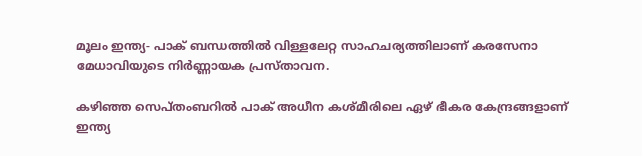മൂലം ഇന്ത്യ- പാക് ബന്ധത്തിൽ വിള്ളലേറ്റ സാഹചര്യത്തിലാണ് കരസേനാ മേധാവിയുടെ നിർണ്ണായക പ്രസ്താവന.

കഴിഞ്ഞ സെപ്തംബറിൽ പാക് അധീന കശ്മീരിലെ ഏഴ് ഭീകര കേന്ദ്രങ്ങളാണ് ഇന്ത്യ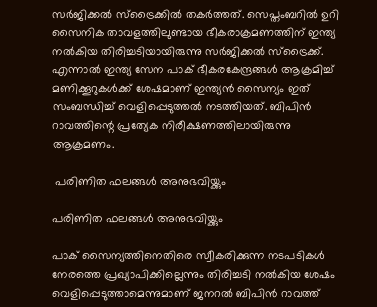സർജിക്കൽ സ്ട്രൈക്കില്‍ തകര്‍ത്തത്. സെപ്തംബറിൽ ഉറി സൈനിക താവളത്തിലുണ്ടായ ഭീകരാക്രമണത്തിന് ഇന്ത്യ നൽകിയ തിരിച്ചടിയായിരുന്നു സര്‍ജിക്കല്‍ സ്ട്രൈക്ക്. എന്നാൽ ഇന്ത്യ സേന പാക് ഭീകരകേന്ദ്രങ്ങൾ ആക്രമിച്ച് മണിക്കൂറുകൾക്ക് ശേഷമാണ് ഇന്ത്യന്‍ സൈന്യം ഇത് സംബന്ധിച്ച് വെളിപ്പെടുത്തൽ നടത്തിയത്. ബിപിന്‍ റാവത്തിന്റെ പ്രത്യേക നിരീക്ഷണത്തിലായിരുന്നു ആക്രമണം.

 പരിണിത ഫലങ്ങള്‍ അനുഭവിയ്ക്കും

പരിണിത ഫലങ്ങള്‍ അനുഭവിയ്ക്കും

പാക് സൈന്യത്തിനെതിരെ സ്വീകരിക്കുന്ന നടപടികൾ നേരത്തെ പ്രഖ്യാപിക്കില്ലെന്നും തിരിച്ചടി നല്‍കിയ ശേഷം വെളിപ്പെടുത്താമെന്നുമാണ് ജനറല്‍ ബിപിൻ റാവത്ത്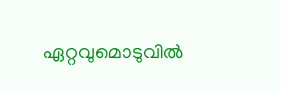ഏറ്റവുമൊടുവിൽ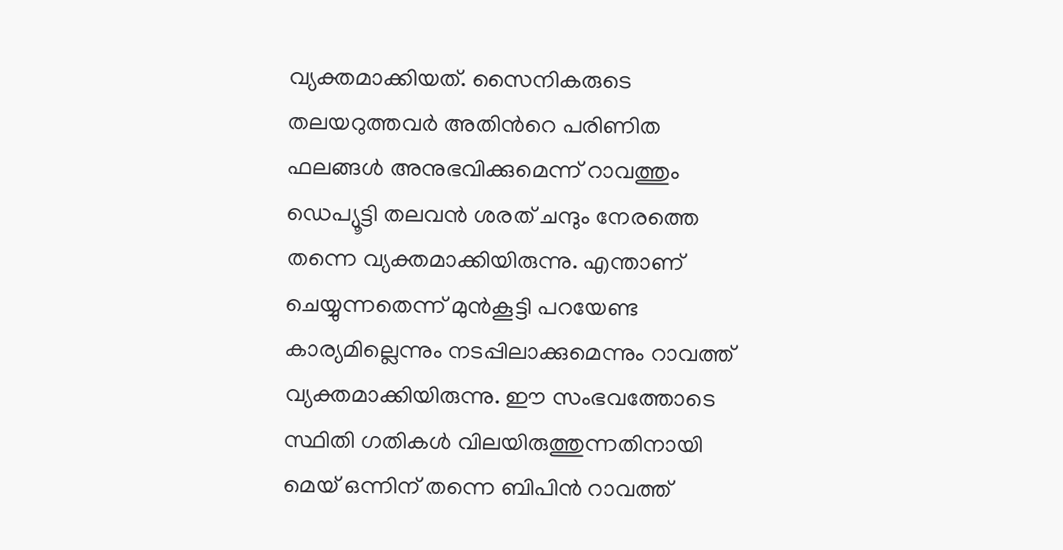വ്യക്തമാക്കിയത്. സൈനികരുടെ തലയറുത്തവര്‍ അതിന്‍റെ പരിണിത ഫലങ്ങൾ അനുഭവിക്കുമെന്ന് റാവത്തും ഡെപ്യൂട്ടി തലവൻ ശരത് ചന്ദും നേരത്തെ തന്നെ വ്യക്തമാക്കിയിരുന്നു. എന്താണ് ചെയ്യുന്നതെന്ന് മുൻകൂട്ടി പറയേണ്ട കാര്യമില്ലെന്നും നടപ്പിലാക്കുമെന്നും റാവത്ത് വ്യക്തമാക്കിയിരുന്നു. ഈ സംഭവത്തോടെ സ്ഥിതി ഗതികൾ വിലയിരുത്തുന്നതിനായി മെയ് ഒന്നിന് തന്നെ ബിപിൻ റാവത്ത്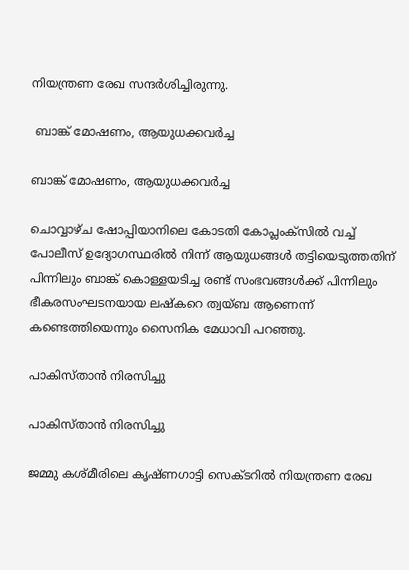നിയന്ത്രണ രേഖ സന്ദര്‍ശിച്ചിരുന്നു.

 ബാങ്ക് മോഷണം, ആയുധക്കവർച്ച

ബാങ്ക് മോഷണം, ആയുധക്കവർച്ച

ചൊവ്വാഴ്ച ഷോപ്പിയാനിലെ കോടതി കോപ്ലംക്സിൽ വച്ച് പോലീസ് ഉദ്യോഗസ്ഥരില്‍ നിന്ന് ആയുധങ്ങള്‍ തട്ടിയെടുത്തതിന് പിന്നിലും ബാങ്ക് കൊള്ളയടിച്ച രണ്ട് സംഭവങ്ങൾക്ക് പിന്നിലും ഭീകരസംഘടനയായ ലഷ്കറെ ത്വയ്ബ ആണെന്ന് കണ്ടെത്തിയെന്നും സൈനിക മേധാവി പറ‍ഞ്ഞു.

പാകിസ്താൻ നിരസിച്ചു

പാകിസ്താൻ നിരസിച്ചു

ജമ്മു കശ്മീരിലെ കൃഷ്ണഗാട്ടി സെക്ടറിൽ നിയന്ത്രണ രേഖ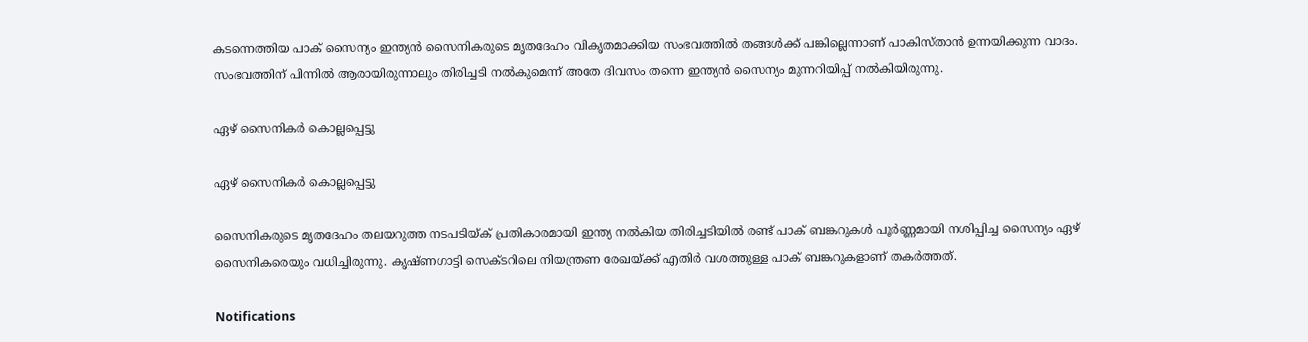കടന്നെത്തിയ പാക് സൈന്യം ഇന്ത്യന്‍ സൈനികരുടെ മൃതദേഹം വികൃതമാക്കിയ സംഭവത്തിൽ തങ്ങൾക്ക് പങ്കില്ലെന്നാണ് പാകിസ്താന്‍ ഉന്നയിക്കുന്ന വാദം. സംഭവത്തിന് പിന്നിൽ ആരായിരുന്നാലും തിരിച്ചടി നൽകുമെന്ന് അതേ ദിവസം തന്നെ ഇന്ത്യൻ സൈന്യം മുന്നറിയിപ്പ് നല്‍കിയിരുന്നു.

ഏഴ് സൈനികർ കൊല്ലപ്പെട്ടു

ഏഴ് സൈനികർ കൊല്ലപ്പെട്ടു

സൈനികരുടെ മൃതദേഹം തലയറുത്ത നടപടിയ്ക് പ്രതികാരമായി ഇന്ത്യ നൽകിയ തിരിച്ചടിയിൽ രണ്ട് പാക് ബങ്കറുകൾ പൂർണ്ണമായി നശിപ്പിച്ച സൈന്യം ഏഴ് സൈനികരെയും വധിച്ചിരുന്നു. കൃഷ്ണഗാട്ടി സെക്ടറിലെ നിയന്ത്രണ രേഖയ്ക്ക് എതിര്‍ വശത്തുള്ള പാക് ബങ്കറുകളാണ് തകര്‍ത്തത്.

Notifications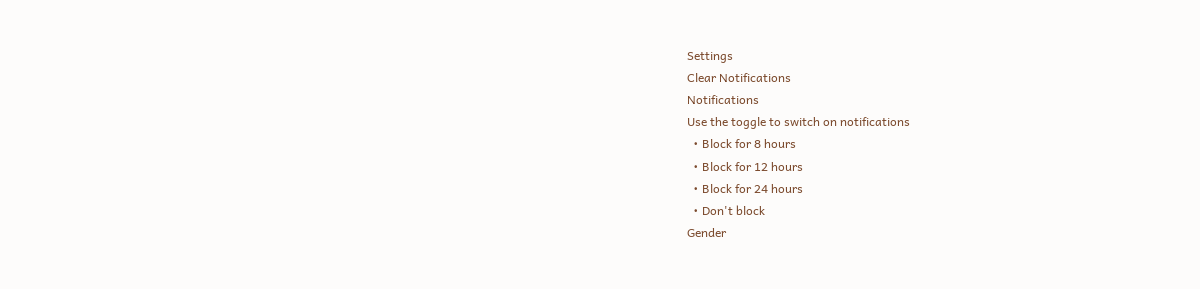Settings
Clear Notifications
Notifications
Use the toggle to switch on notifications
  • Block for 8 hours
  • Block for 12 hours
  • Block for 24 hours
  • Don't block
Gender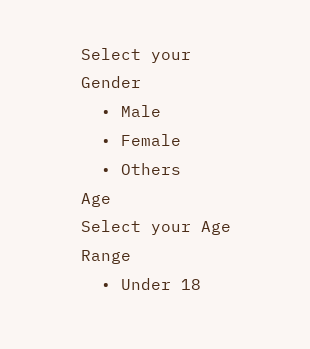Select your Gender
  • Male
  • Female
  • Others
Age
Select your Age Range
  • Under 18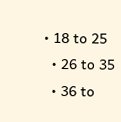• 18 to 25
  • 26 to 35
  • 36 to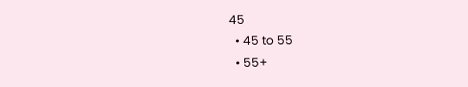45
  • 45 to 55
  • 55+